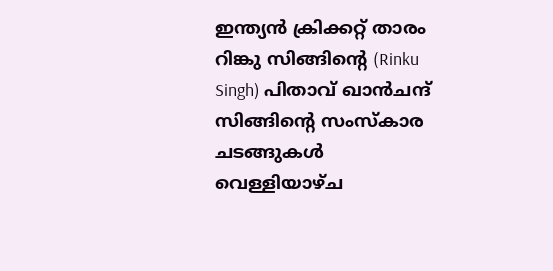ഇന്ത്യൻ ക്രിക്കറ്റ് താരം റിങ്കു സിങ്ങിന്റെ (Rinku Singh) പിതാവ് ഖാൻചന്ദ് സിങ്ങിന്റെ സംസ്കാര ചടങ്ങുകൾ വെള്ളിയാഴ്ച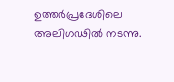ഉത്തർപ്രദേശിലെ അലിഗഢിൽ നടന്നു.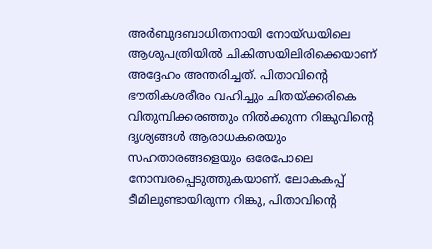അർബുദബാധിതനായി നോയ്ഡയിലെ ആശുപത്രിയിൽ ചികിത്സയിലിരിക്കെയാണ് അദ്ദേഹം അന്തരിച്ചത്. പിതാവിന്റെ ഭൗതികശരീരം വഹിച്ചും ചിതയ്ക്കരികെ വിതുമ്പിക്കരഞ്ഞും നിൽക്കുന്ന റിങ്കുവിന്റെ ദൃശ്യങ്ങൾ ആരാധകരെയും സഹതാരങ്ങളെയും ഒരേപോലെ നോമ്പരപ്പെടുത്തുകയാണ്. ലോകകപ്പ് ടീമിലുണ്ടായിരുന്ന റിങ്കു, പിതാവിന്റെ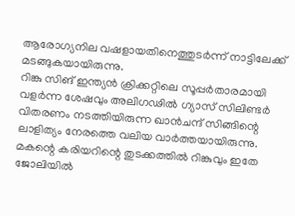ആരോഗ്യനില വഷളായതിനെത്തുടർന്ന് നാട്ടിലേക്ക് മടങ്ങുകയായിരുന്നു.
റിങ്കു സിങ് ഇന്ത്യൻ ക്രിക്കറ്റിലെ സൂപ്പർതാരമായി വളർന്ന ശേഷവും അലിഗഢിൽ ഗ്യാസ് സിലിണ്ടർ വിതരണം നടത്തിയിരുന്ന ഖാൻചന്ദ് സിങ്ങിന്റെ ലാളിത്യം നേരത്തെ വലിയ വാർത്തയായിരുന്നു. മകന്റെ കരിയറിന്റെ തുടക്കത്തിൽ റിങ്കുവും ഇതേ ജോലിയിൽ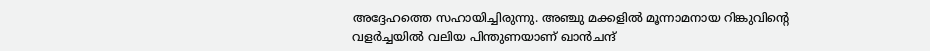അദ്ദേഹത്തെ സഹായിച്ചിരുന്നു. അഞ്ചു മക്കളിൽ മൂന്നാമനായ റിങ്കുവിന്റെ വളർച്ചയിൽ വലിയ പിന്തുണയാണ് ഖാൻചന്ദ്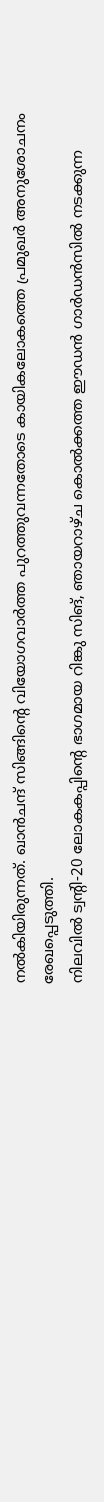നൽകിയിരുന്നത്. ഖാൻചന്ദ് സിങ്ങിന്റെ വിയോഗവാർത്ത പുറത്തുവന്നതോടെ കായികലോകത്തെ പ്രമുഖർ അനുശോചനം രേഖപ്പെടുത്തി.
നിലവിൽ ട്വന്റി-20 ലോകകപ്പിന്റെ ഭാഗമായ റിങ്കു സിങ്, ഞായറാഴ്ച കൊൽക്കത്ത ഈഡൻ ഗാർഡൻസിൽ നടക്കുന്ന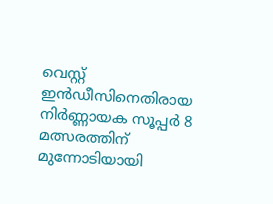വെസ്റ്റ് ഇൻഡീസിനെതിരായ നിർണ്ണായക സൂപ്പർ 8 മത്സരത്തിന് മുന്നോടിയായി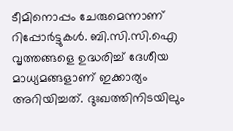ടീമിനൊപ്പം ചേരുമെന്നാണ് റിപ്പോർട്ടുകൾ. ബി.സി.സി.ഐ വൃത്തങ്ങളെ ഉദ്ധരിച്ച് ദേശീയ മാധ്യമങ്ങളാണ് ഇക്കാര്യം അറിയിച്ചത്. ദുഃഖത്തിനിടയിലും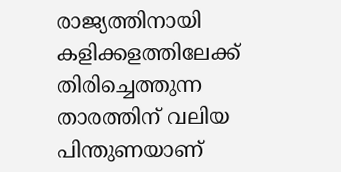രാജ്യത്തിനായി കളിക്കളത്തിലേക്ക് തിരിച്ചെത്തുന്ന താരത്തിന് വലിയ പിന്തുണയാണ്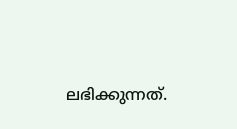ലഭിക്കുന്നത്.